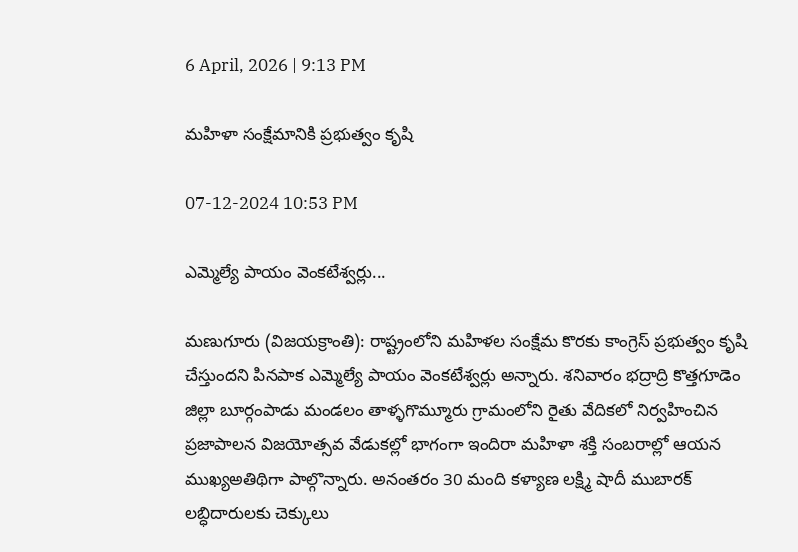6 April, 2026 | 9:13 PM

మహిళా సంక్షేమానికి ప్రభుత్వం కృషి

07-12-2024 10:53 PM

ఎమ్మెల్యే పాయం వెంకటేశ్వర్లు...

మణుగూరు (విజయక్రాంతి): రాష్ట్రంలోని మహిళల సంక్షేమ కొరకు కాంగ్రెస్ ప్రభుత్వం కృషి చేస్తుందని పినపాక ఎమ్మెల్యే పాయం వెంకటేశ్వర్లు అన్నారు. శనివారం భద్రాద్రి కొత్తగూడెం జిల్లా బూర్గంపాడు మండలం తాళ్ళగొమ్మూరు గ్రామంలోని రైతు వేదికలో నిర్వహించిన ప్రజాపాలన విజయోత్సవ వేడుకల్లో భాగంగా ఇందిరా మహిళా శక్తి సంబరాల్లో ఆయన ముఖ్యఅతిథిగా పాల్గొన్నారు. అనంతరం 30 మంది కళ్యాణ లక్ష్మి షాదీ ముబారక్ లబ్ధిదారులకు చెక్కులు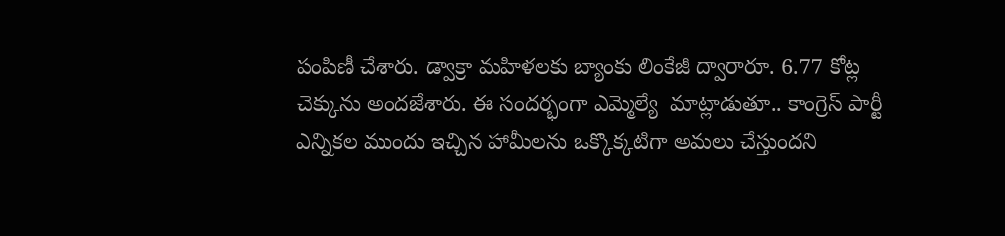పంపిణీ చేశారు. డ్వాక్రా మహిళలకు బ్యాంకు లింకేజీ ద్వారారూ. 6.77 కోట్ల చెక్కును అందజేశారు. ఈ సందర్భంగా ఎమ్మెల్యే  మాట్లాడుతూ.. కాంగ్రెస్ పార్టీ ఎన్నికల ముందు ఇచ్చిన హామీలను ఒక్కొక్కటిగా అమలు చేస్తుందని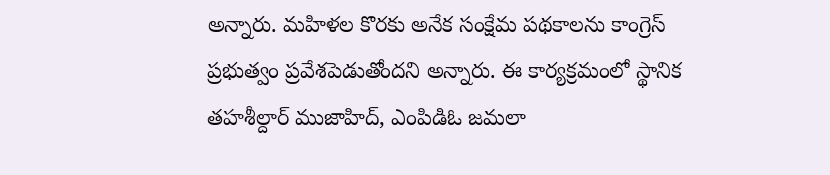అన్నారు. మహిళల కొరకు అనేక సంక్షేమ పథకాలను కాంగ్రెస్ ప్రభుత్వం ప్రవేశపెడుతోందని అన్నారు. ఈ కార్యక్రమంలో స్థానిక తహశీల్దార్ ముజాహిద్, ఎంపిడిఓ జమలా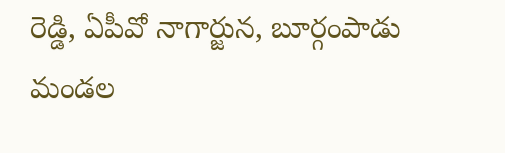రెడ్డి, ఏపీవో నాగార్జున, బూర్గంపాడు మండల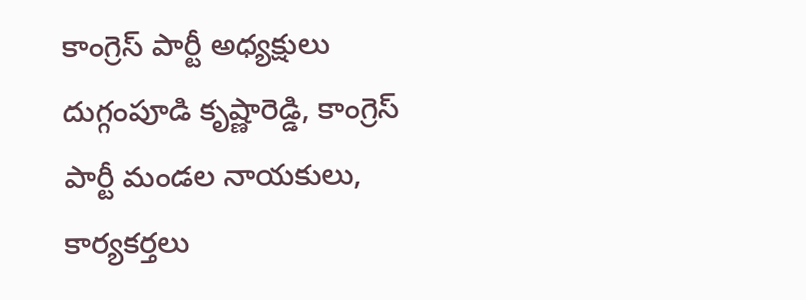కాంగ్రెస్ పార్టీ అధ్యక్షులు దుగ్గంపూడి కృష్ణారెడ్డి, కాంగ్రెస్ పార్టీ మండల నాయకులు, కార్యకర్తలు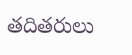తదితరులు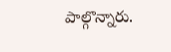పాల్గొన్నారు.